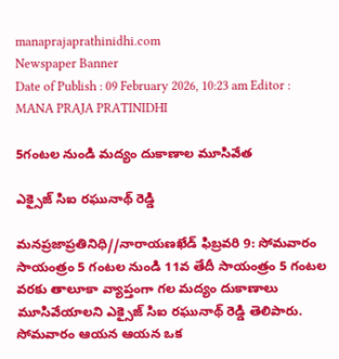manaprajaprathinidhi.com
Newspaper Banner
Date of Publish : 09 February 2026, 10:23 am Editor : MANA PRAJA PRATINIDHI

5గంటల నుండి మద్యం దుకాణాల మూసివేత

ఎక్సైజ్ సిఐ రఘునాథ్ రెడ్డి

మనప్రజాప్రతినిధి//నారాయణఖేడ్ ఫిబ్రవరి 9: సోమవారం సాయంత్రం 5 గంటల నుండి 11వ తేదీ సాయంత్రం 5 గంటల వరకు తాలూకా వ్యాప్తంగా గల మద్యం దుకాణాలు మూసివేయాలని ఎక్సైజ్ సిఐ రఘునాథ్ రెడ్డి తెలిపారు. సోమవారం ఆయన ఆయన ఒక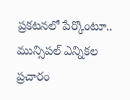ప్రకటనలో పేర్కొంటూ.. మున్సిపల్ ఎన్నికల ప్రచారం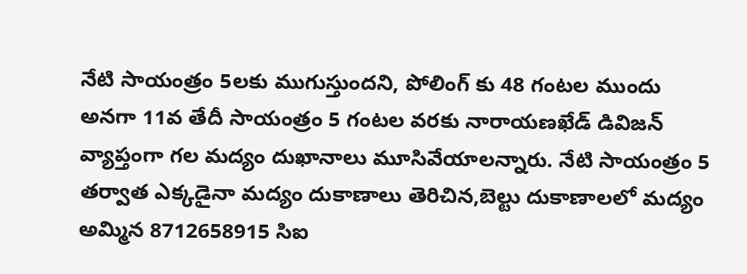నేటి సాయంత్రం 5లకు ముగుస్తుందని, పోలింగ్ కు 48 గంటల ముందు అనగా 11వ తేదీ సాయంత్రం 5 గంటల వరకు నారాయణఖేడ్ డివిజన్ వ్యాప్తంగా గల మద్యం దుఖానాలు మూసివేయాలన్నారు. నేటి సాయంత్రం 5 తర్వాత ఎక్కడైనా మద్యం దుకాణాలు తెరిచిన,బెల్టు దుకాణాలలో మద్యం అమ్మిన 8712658915 సిఐ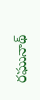రఘునాథ్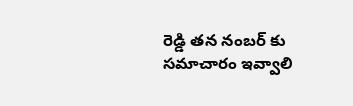రెడ్డి తన నంబర్ కు సమాచారం ఇవ్వాలి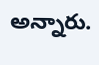అన్నారు.